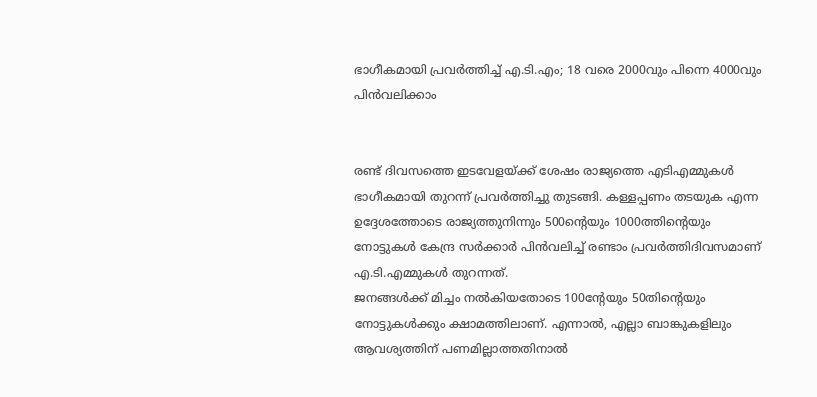ഭാഗീകമായി പ്രവര്‍ത്തിച്ച്‌ എ.ടി.എം; 18 വരെ 2000വും പിന്നെ 4000വും പിന്‍വലിക്കാം


രണ്ട് ദിവസത്തെ ഇടവേളയ്ക്ക് ശേഷം രാജ്യത്തെ എടിഎമ്മുകള്‍ ഭാഗീകമായി തുറന്ന് പ്രവര്‍ത്തിച്ചു തുടങ്ങി. കള്ളപ്പണം തടയുക എന്ന ഉദ്ദേശത്തോടെ രാജ്യത്തുനിന്നും 500ന്‍റെയും 1000ത്തിന്‍റെയും നോട്ടുകള്‍ കേന്ദ്ര സര്‍ക്കാര്‍ പിന്‍വലിച്ച്‌ രണ്ടാം പ്രവര്‍ത്തിദിവസമാണ് എ.ടി.എമ്മുകള്‍ തുറന്നത്.
ജനങ്ങള്‍ക്ക് മിച്ചം നല്‍കിയതോടെ 100ന്‍റേയും 50തിന്‍റെയും നോട്ടുകള്‍ക്കും ക്ഷാമത്തിലാണ്. എന്നാല്‍, എല്ലാ ബാങ്കുകളിലും ആവശ്യത്തിന് പണമില്ലാത്തതിനാല്‍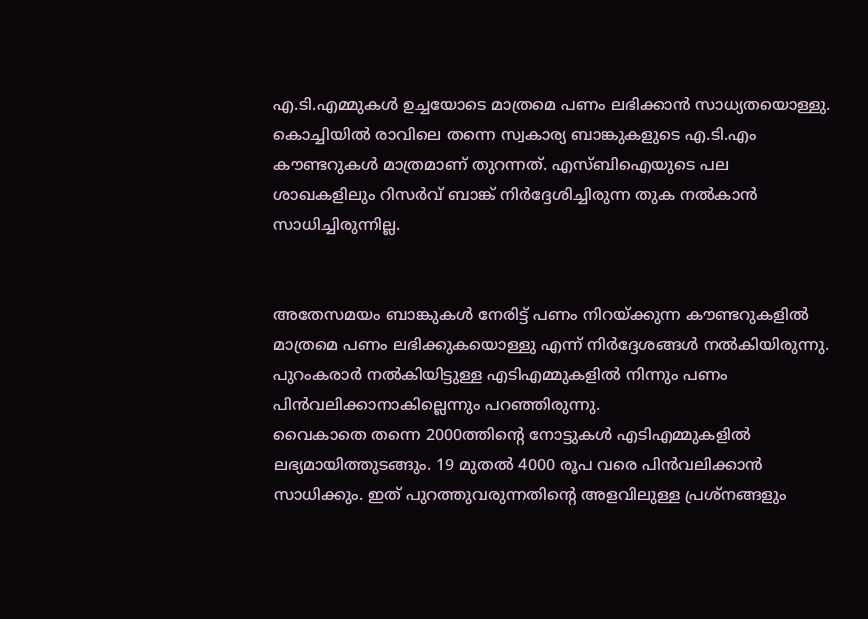എ.ടി.എമ്മുകള്‍ ഉച്ചയോടെ മാത്രമെ പണം ലഭിക്കാന്‍ സാധ്യതയൊള്ളു. കൊച്ചിയില്‍ രാവിലെ തന്നെ സ്വകാര്യ ബാങ്കുകളുടെ എ.ടി.എം കൗണ്ടറുകള്‍ മാത്രമാണ് തുറന്നത്. എസ്ബിഐയുടെ പല ശാഖകളിലും റിസര്‍വ് ബാങ്ക് നിര്‍ദ്ദേശിച്ചിരുന്ന തുക നല്‍കാന്‍ സാധിച്ചിരുന്നില്ല.


അതേസമയം ബാങ്കുകള്‍ നേരിട്ട് പണം നിറയ്ക്കുന്ന കൗണ്ടറുകളില്‍ മാത്രമെ പണം ലഭിക്കുകയൊള്ളു എന്ന് നിര്‍ദ്ദേശങ്ങള്‍ നല്‍കിയിരുന്നു. പുറംകരാര്‍ നല്‍കിയിട്ടുള്ള എടിഎമ്മുകളില്‍ നിന്നും പണം പിന്‍വലിക്കാനാകില്ലെന്നും പറഞ്ഞിരുന്നു.
വൈകാതെ തന്നെ 2000ത്തിന്‍റെ നോട്ടുകള്‍ എടിഎമ്മുകളില്‍ ലഭ്യമായിത്തുടങ്ങും. 19 മുതല്‍ 4000 രൂപ വരെ പിന്‍വലിക്കാന്‍ സാധിക്കും. ഇത് പുറത്തുവരുന്നതിന്‍റെ അളവിലുള്ള പ്രശ്നങ്ങളും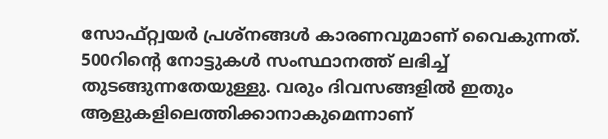സോഫ്റ്റ്വയര്‍ പ്രശ്നങ്ങള്‍ കാരണവുമാണ് വൈകുന്നത്. 500റിന്‍റെ നോട്ടുകള്‍ സംസ്ഥാനത്ത് ലഭിച്ച്‌ തുടങ്ങുന്നതേയുള്ളു. വരും ദിവസങ്ങളില്‍ ഇതും ആളുകളിലെത്തിക്കാനാകുമെന്നാണ്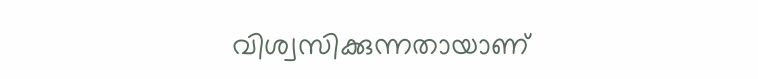വിശ്വസിക്കുന്നതായാണ്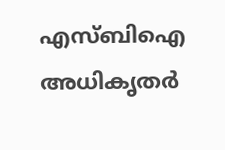എസ്ബിഐ അധികൃതര്‍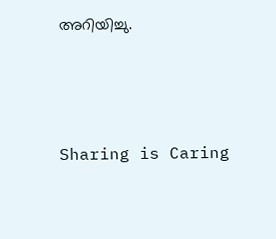അറിയിച്ചു.




Sharing is Caring